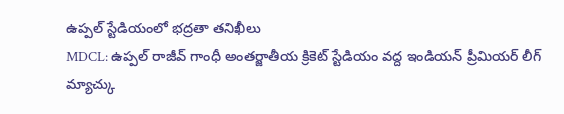ఉప్పల్ స్టేడియంలో భద్రతా తనిఖీలు
MDCL: ఉప్పల్ రాజీవ్ గాంధీ అంతర్జాతీయ క్రికెట్ స్టేడియం వద్ద ఇండియన్ ప్రీమియర్ లీగ్ మ్యాచ్కు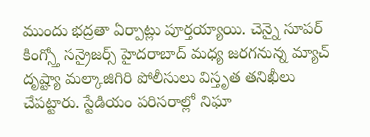ముందు భద్రతా ఏర్పాట్లు పూర్తయ్యాయి. చెన్నై సూపర్ కింగ్స్తో సన్రైజర్స్ హైదరాబాద్ మధ్య జరగనున్న మ్యాచ్ దృష్ట్యా మల్కాజిగిరి పోలీసులు విస్తృత తనిఖీలు చేపట్టారు. స్టేడియం పరిసరాల్లో నిఘా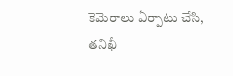కెమెరాలు ఏర్పాటు చేసి, తనిఖీ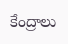కేంద్రాలు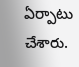ఏర్పాటు చేశారు.